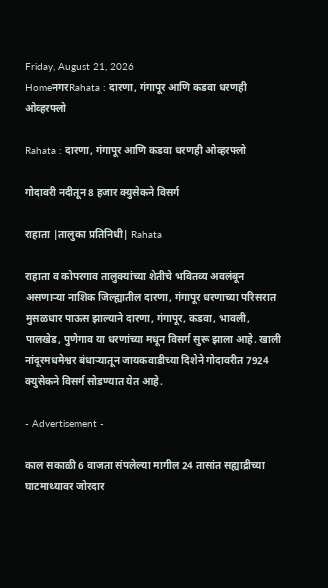Friday, August 21, 2026
HomeनगरRahata : दारणा, गंगापूर आणि कडवा धरणही ओव्हरफ्लो

Rahata : दारणा, गंगापूर आणि कडवा धरणही ओव्हरफ्लो

गोदावरी नदीतून 8 हजार क्युसेकने विसर्ग

राहाता |तालुका प्रतिनिधी| Rahata

राहाता व कोपरगाव तालुक्यांच्या शेतीचे भवितव्य अवलंबून असणार्‍या नाशिक जिल्ह्यातील दारणा, गंगापूर धरणाच्या परिसरात मुसळधार पाऊस झाल्याने दारणा, गंगापूर, कडवा, भावली, पालखेड, पुणेगाव या धरणांच्या मधून विसर्ग सुरू झाला आहे. खाली नांदूरमधमेश्वर बंधार्‍यातून जायकवाडीच्या दिशेने गोदावरीत 7924 क्युसेकने विसर्ग सोडण्यात येत आहे.

- Advertisement -

काल सकाळी 6 वाजता संपलेल्या मागील 24 तासांत सह्याद्रीच्या घाटमाथ्यावर जोरदार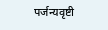पर्जन्यवृष्टी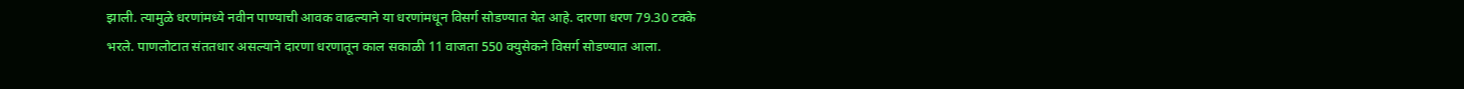झाली. त्यामुळे धरणांमध्ये नवीन पाण्याची आवक वाढल्याने या धरणांमधून विसर्ग सोडण्यात येत आहे. दारणा धरण 79.30 टक्के भरले. पाणलोटात संततधार असल्याने दारणा धरणातून काल सकाळी 11 वाजता 550 क्युसेकने विसर्ग सोडण्यात आला.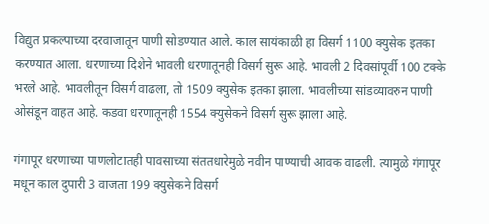विद्युत प्रकल्पाच्या दरवाजातून पाणी सोडण्यात आले. काल सायंकाळी हा विसर्ग 1100 क्युसेक इतका करण्यात आला. धरणाच्या दिशेने भावली धरणातूनही विसर्ग सुरू आहे. भावली 2 दिवसांपूर्वी 100 टक्के भरले आहे. भावलीतून विसर्ग वाढला, तो 1509 क्युसेक इतका झाला. भावलीच्या सांडव्यावरुन पाणी ओसंडून वाहत आहे. कडवा धरणातूनही 1554 क्युसेकने विसर्ग सुरू झाला आहे.

गंगापूर धरणाच्या पाणलोटातही पावसाच्या संततधारेमुळे नवीन पाण्याची आवक वाढली. त्यामुळे गंगापूर मधून काल दुपारी 3 वाजता 199 क्युसेकने विसर्ग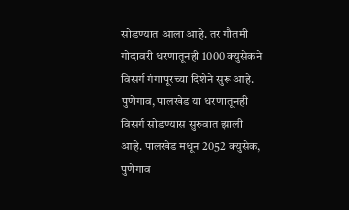सोडण्यात आला आहे. तर गौतमी गोदावरी धरणातूनही 1000 क्युसेकने विसर्ग गंगापूरच्या दिशेने सुरू आहे. पुणेगाव, पालखेड या धरणातूनही विसर्ग सोडण्यास सुरुवात झाली आहे. पालखेड मधून 2052 क्युसेक, पुणेगाव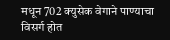मधून 702 क्युसेक वेगाने पाण्याचा विसर्ग होत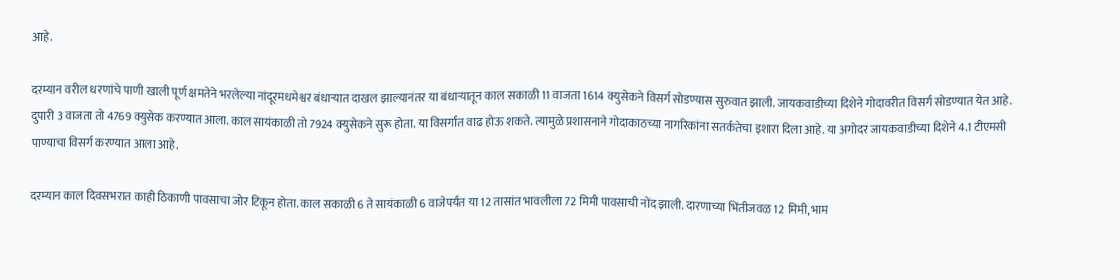आहे.

दरम्यान वरील धरणांचे पाणी खाली पूर्ण क्षमतेने भरलेल्या नांदूरमधमेश्वर बंधार्‍यात दाखल झाल्यानंतर या बंधार्‍यातून काल सकाळी 11 वाजता 1614 क्युसेकने विसर्ग सोडण्यास सुरुवात झाली. जायकवाडीच्या दिशेने गोदावरीत विसर्ग सोडण्यात येत आहे. दुपारी 3 वाजता तो 4769 क्युसेक करण्यात आला. काल सायंकाळी तो 7924 क्युसेकने सुरू होता. या विसर्गात वाढ होऊ शकते. त्यामुळे प्रशासनाने गोदाकाठच्या नागरिकांना सतर्कतेचा इशारा दिला आहे. या अगोदर जायकवाडीच्या दिशेने 4.1 टीएमसी पाण्याचा विसर्ग करण्यात आला आहे.

दरम्यान काल दिवसभरात काही ठिकाणी पावसाचा जोर टिकून होता. काल सकाळी 6 ते सायंकाळी 6 वाजेपर्यंत या 12 तासांत भावलीला 72 मिमी पावसाची नोंद झाली. दारणाच्या भिंतीजवळ 12 मिमी, भाम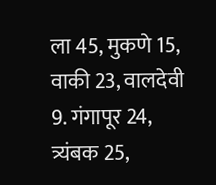ला 45, मुकणे 15, वाकी 23, वालदेवी 9. गंगापूर 24, त्र्यंबक 25,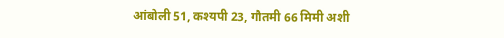आंबोली 51, कश्यपी 23, गौतमी 66 मिमी अशी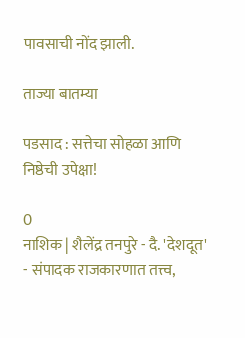पावसाची नोंद झाली.

ताज्या बातम्या

पडसाद : सत्तेचा सोहळा आणि निष्ठेची उपेक्षा!

0
नाशिक | शैलेंद्र तनपुरे - दै. 'देशदूत' - संपादक राजकारणात तत्त्व,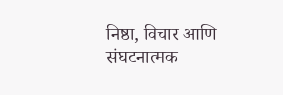निष्ठा, विचार आणि संघटनात्मक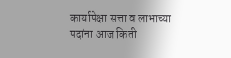कार्यापेक्षा सत्ता व लाभाच्या पदांना आज किती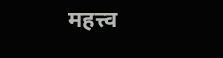महत्त्व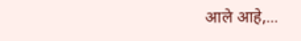आले आहे,...